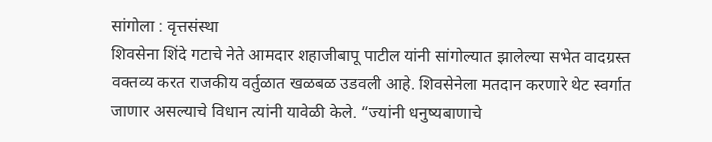सांगोला : वृत्तसंस्था
शिवसेना शिंदे गटाचे नेते आमदार शहाजीबापू पाटील यांनी सांगोल्यात झालेल्या सभेत वादग्रस्त वक्तव्य करत राजकीय वर्तुळात खळबळ उडवली आहे. शिवसेनेला मतदान करणारे थेट स्वर्गात जाणार असल्याचे विधान त्यांनी यावेळी केले. “ज्यांनी धनुष्यबाणाचे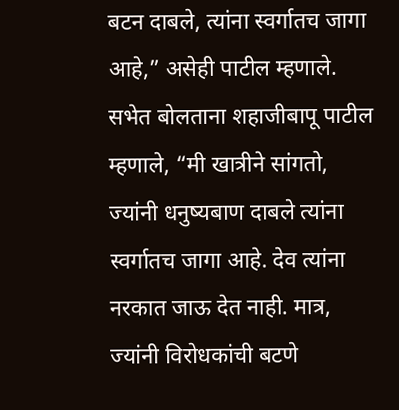बटन दाबले, त्यांना स्वर्गातच जागा आहे,” असेही पाटील म्हणाले.
सभेत बोलताना शहाजीबापू पाटील म्हणाले, “मी खात्रीने सांगतो, ज्यांनी धनुष्यबाण दाबले त्यांना स्वर्गातच जागा आहे. देव त्यांना नरकात जाऊ देत नाही. मात्र, ज्यांनी विरोधकांची बटणे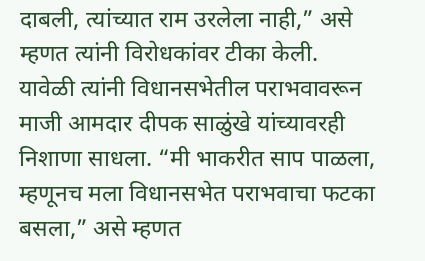दाबली, त्यांच्यात राम उरलेला नाही,” असे म्हणत त्यांनी विरोधकांवर टीका केली.
यावेळी त्यांनी विधानसभेतील पराभवावरून माजी आमदार दीपक साळुंखे यांच्यावरही निशाणा साधला. “मी भाकरीत साप पाळला, म्हणूनच मला विधानसभेत पराभवाचा फटका बसला,” असे म्हणत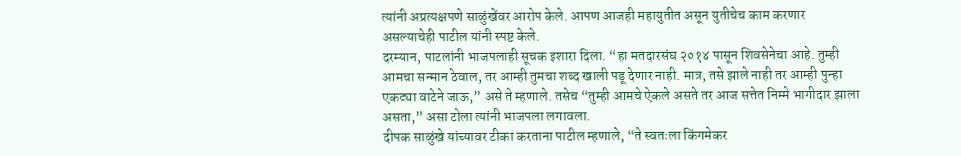त्यांनी अप्रत्यक्षपणे साळुंखेंवर आरोप केले. आपण आजही महायुतीत असून युतीचेच काम करणार असल्याचेही पाटील यांनी स्पष्ट केले.
दरम्यान, पाटलांनी भाजपलाही सूचक इशारा दिला. “हा मतदारसंघ २०१४ पासून शिवसेनेचा आहे. तुम्ही आमचा सन्मान ठेवाल, तर आम्ही तुमचा शब्द खाली पडू देणार नाही. मात्र, तसे झाले नाही तर आम्ही पुन्हा एकट्या वाटेने जाऊ,” असे ते म्हणाले. तसेच “तुम्ही आमचे ऐकले असते तर आज सत्तेत निम्मे भागीदार झाला असता,” असा टोला त्यांनी भाजपला लगावला.
दीपक साळुंखे यांच्यावर टीका करताना पाटील म्हणाले, “ते स्वतःला किंगमेकर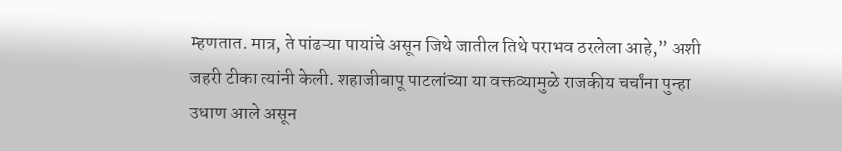म्हणतात. मात्र, ते पांढऱ्या पायांचे असून जिथे जातील तिथे पराभव ठरलेला आहे,” अशी जहरी टीका त्यांनी केली. शहाजीबापू पाटलांच्या या वक्तव्यामुळे राजकीय चर्चांना पुन्हा उधाण आले असून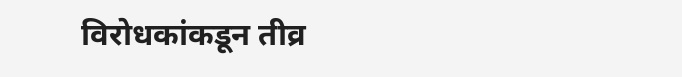विरोधकांकडून तीव्र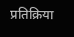प्रतिक्रिया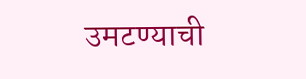उमटण्याची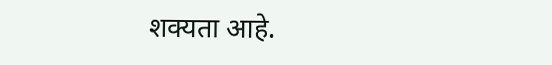शक्यता आहे.